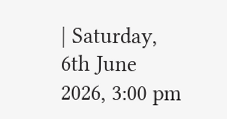| Saturday, 6th June 2026, 3:00 pm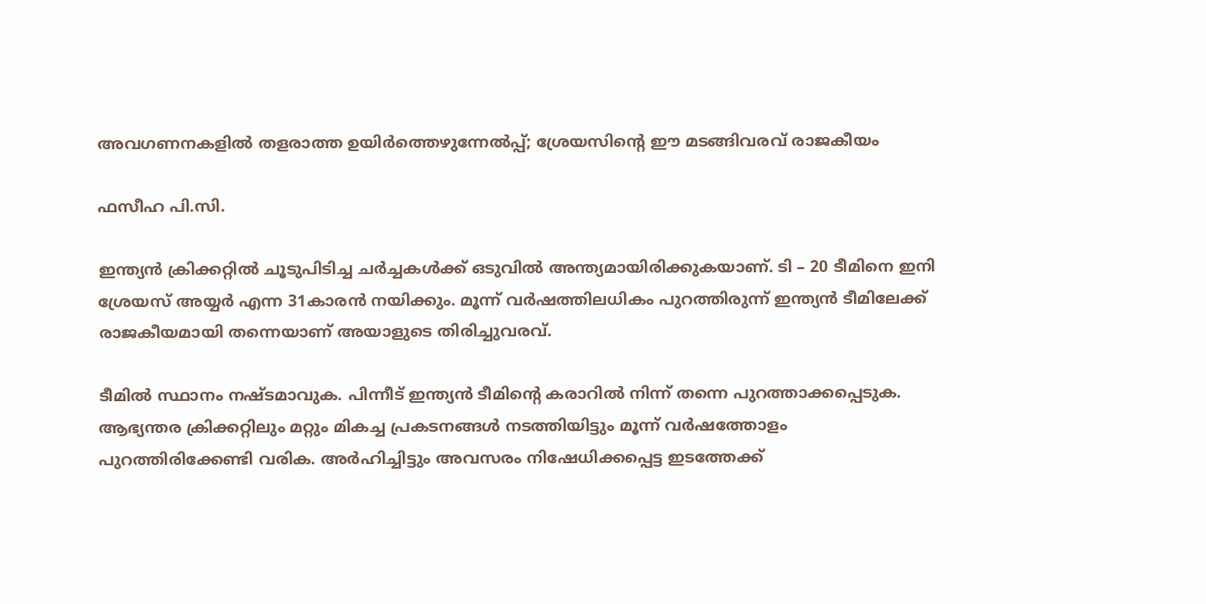അവഗണനകളില്‍ തളരാത്ത ഉയിര്‍ത്തെഴുന്നേല്‍പ്പ്; ശ്രേയസിന്റെ ഈ മടങ്ങിവരവ് രാജകീയം

ഫസീഹ പി.സി.

ഇന്ത്യന്‍ ക്രിക്കറ്റില്‍ ചൂടുപിടിച്ച ചര്‍ച്ചകള്‍ക്ക് ഒടുവില്‍ അന്ത്യമായിരിക്കുകയാണ്. ടി – 20 ടീമിനെ ഇനി ശ്രേയസ് അയ്യര്‍ എന്ന 31കാരന്‍ നയിക്കും. മൂന്ന് വര്‍ഷത്തിലധികം പുറത്തിരുന്ന് ഇന്ത്യന്‍ ടീമിലേക്ക് രാജകീയമായി തന്നെയാണ് അയാളുടെ തിരിച്ചുവരവ്.

ടീമില്‍ സ്ഥാനം നഷ്ടമാവുക. പിന്നീട് ഇന്ത്യന്‍ ടീമിന്റെ കരാറില്‍ നിന്ന് തന്നെ പുറത്താക്കപ്പെടുക. ആഭ്യന്തര ക്രിക്കറ്റിലും മറ്റും മികച്ച പ്രകടനങ്ങള്‍ നടത്തിയിട്ടും മൂന്ന് വര്‍ഷത്തോളം പുറത്തിരിക്കേണ്ടി വരിക. അര്‍ഹിച്ചിട്ടും അവസരം നിഷേധിക്കപ്പെട്ട ഇടത്തേക്ക്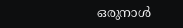ഒരുനാള്‍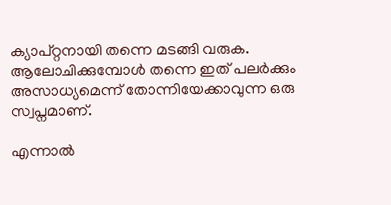ക്യാപ്റ്റനായി തന്നെ മടങ്ങി വരുക. ആലോചിക്കുമ്പോള്‍ തന്നെ ഇത് പലര്‍ക്കും അസാധ്യമെന്ന് തോന്നിയേക്കാവുന്ന ഒരു സ്വപ്നമാണ്.

എന്നാല്‍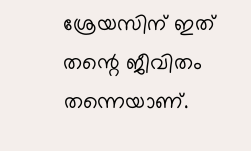ശ്രേയസിന് ഇത് തന്റെ ജീവിതം തന്നെയാണ്.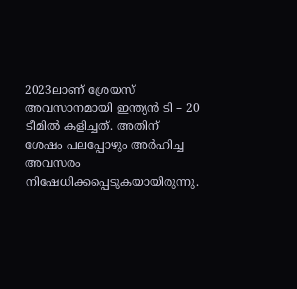2023ലാണ് ശ്രേയസ് അവസാനമായി ഇന്ത്യന്‍ ടി – 20 ടീമില്‍ കളിച്ചത്. അതിന് ശേഷം പലപ്പോഴും അര്‍ഹിച്ച അവസരം നിഷേധിക്കപ്പെടുകയായിരുന്നു.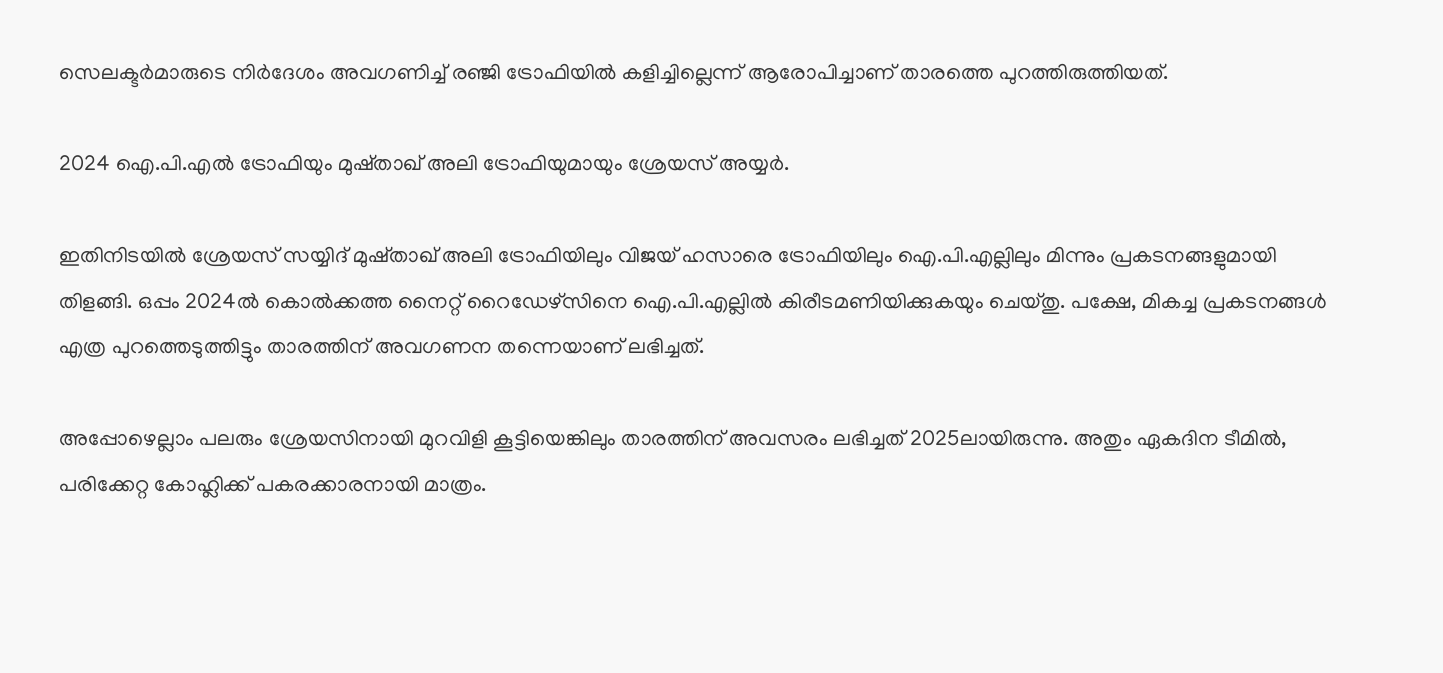സെലക്ടര്‍മാരുടെ നിര്‍ദേശം അവഗണിച്ച് രഞ്ജി ട്രോഫിയില്‍ കളിച്ചില്ലെന്ന് ആരോപിച്ചാണ് താരത്തെ പുറത്തിരുത്തിയത്.

2024 ഐ.പി.എൽ ട്രോഫിയും മുഷ്താഖ് അലി ട്രോഫിയുമായും ശ്രേയസ് അയ്യർ.

ഇതിനിടയില്‍ ശ്രേയസ് സയ്യിദ് മുഷ്താഖ് അലി ട്രോഫിയിലും വിജയ് ഹസാരെ ട്രോഫിയിലും ഐ.പി.എല്ലിലും മിന്നും പ്രകടനങ്ങളുമായി തിളങ്ങി. ഒപ്പം 2024ല്‍ കൊല്‍ക്കത്ത നൈറ്റ് റൈഡേഴ്‌സിനെ ഐ.പി.എല്ലില്‍ കിരീടമണിയിക്കുകയും ചെയ്തു. പക്ഷേ, മികച്ച പ്രകടനങ്ങള്‍ എത്ര പുറത്തെടുത്തിട്ടും താരത്തിന് അവഗണന തന്നെയാണ് ലഭിച്ചത്.

അപ്പോഴെല്ലാം പലരും ശ്രേയസിനായി മുറവിളി കൂട്ടിയെങ്കിലും താരത്തിന് അവസരം ലഭിച്ചത് 2025ലായിരുന്നു. അതും ഏകദിന ടീമില്‍, പരിക്കേറ്റ കോഹ്ലിക്ക് പകരക്കാരനായി മാത്രം.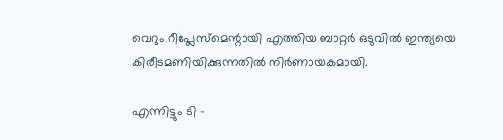വെറും റീപ്ലേസ്മെന്റായി എത്തിയ ബാറ്റര്‍ ഒടുവില്‍ ഇന്ത്യയെ കിരീടമണിയിക്കുന്നതില്‍ നിര്‍ണായകമായി.

എന്നിട്ടും ടി –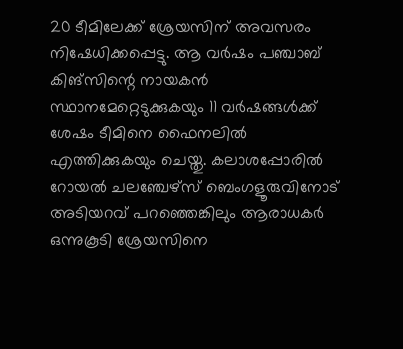20 ടീമിലേക്ക് ശ്രേയസിന് അവസരം നിഷേധിക്കപ്പെട്ടു. ആ വര്‍ഷം പഞ്ചാബ് കിങ്‌സിന്റെ നായകന്‍ സ്ഥാനമേറ്റെടുക്കുകയും 11 വര്‍ഷങ്ങള്‍ക്ക് ശേഷം ടീമിനെ ഫൈനലില്‍ എത്തിക്കുകയും ചെയ്തു. കലാശപ്പോരില്‍ റോയല്‍ ചലഞ്ചേഴ്സ് ബെംഗളൂരുവിനോട് അടിയറവ് പറഞ്ഞെങ്കിലും ആരാധകര്‍ ഒന്നുകൂടി ശ്രേയസിനെ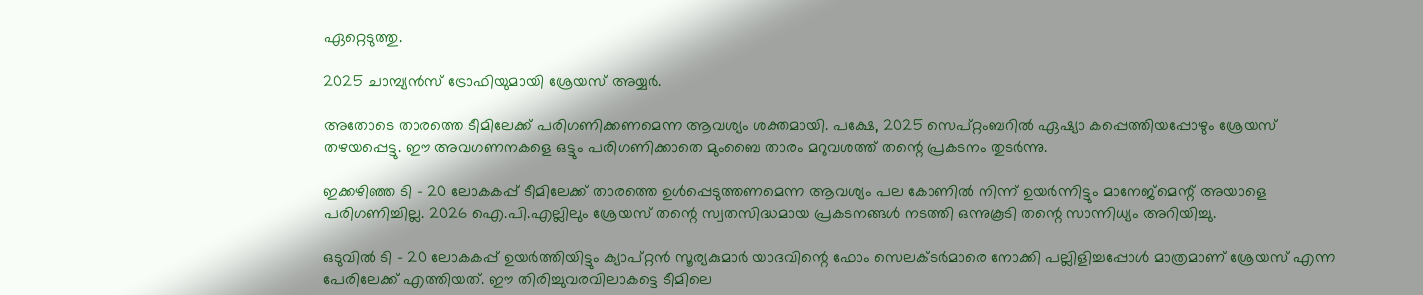ഏറ്റെടുത്തു.

2025 ചാമ്പ്യൻസ് ട്രോഫിയുമായി ശ്രേയസ് അയ്യർ.

അതോടെ താരത്തെ ടീമിലേക്ക് പരിഗണിക്കണമെന്ന ആവശ്യം ശക്തമായി. പക്ഷേ, 2025 സെപ്റ്റംബറില്‍ ഏഷ്യാ കപ്പെത്തിയപ്പോഴും ശ്രേയസ് തഴയപ്പെട്ടു. ഈ അവഗണനകളെ ഒട്ടും പരിഗണിക്കാതെ മുംബൈ താരം മറുവശത്ത് തന്റെ പ്രകടനം തുടര്‍ന്നു.

ഇക്കഴിഞ്ഞ ടി – 20 ലോകകപ്പ് ടീമിലേക്ക് താരത്തെ ഉള്‍പ്പെടുത്തണമെന്ന ആവശ്യം പല കോണില്‍ നിന്ന് ഉയര്‍ന്നിട്ടും മാനേജ്‌മെന്റ് അയാളെ പരിഗണിച്ചില്ല. 2026 ഐ.പി.എല്ലിലും ശ്രേയസ് തന്റെ സ്വതസിദ്ധമായ പ്രകടനങ്ങള്‍ നടത്തി ഒന്നുകൂടി തന്റെ സാന്നിധ്യം അറിയിച്ചു.

ഒടുവില്‍ ടി – 20 ലോകകപ്പ് ഉയര്‍ത്തിയിട്ടും ക്യാപ്റ്റന്‍ സൂര്യകുമാര്‍ യാദവിന്റെ ഫോം സെലക്ടര്‍മാരെ നോക്കി പല്ലിളിച്ചപ്പോള്‍ മാത്രമാണ് ശ്രേയസ് എന്ന പേരിലേക്ക് എത്തിയത്. ഈ തിരിച്ചുവരവിലാകട്ടെ ടീമിലെ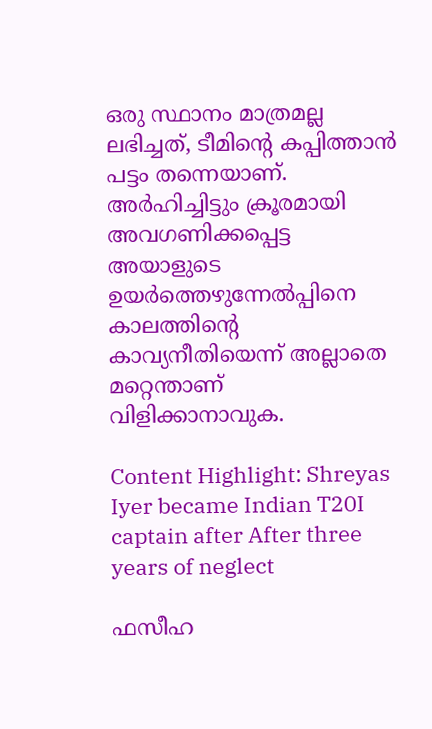ഒരു സ്ഥാനം മാത്രമല്ല ലഭിച്ചത്, ടീമിന്റെ കപ്പിത്താന്‍ പട്ടം തന്നെയാണ്. അര്‍ഹിച്ചിട്ടും ക്രൂരമായി അവഗണിക്കപ്പെട്ട അയാളുടെ ഉയര്‍ത്തെഴുന്നേല്‍പ്പിനെ കാലത്തിന്റെ കാവ്യനീതിയെന്ന് അല്ലാതെ മറ്റെന്താണ് വിളിക്കാനാവുക.

Content Highlight: Shreyas Iyer became Indian T20I captain after After three years of neglect

ഫസീഹ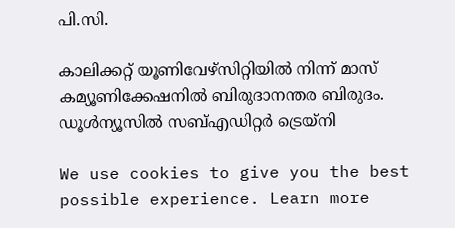പി.സി.

കാലിക്കറ്റ് യൂണിവേഴ്‌സിറ്റിയില്‍ നിന്ന് മാസ് കമ്യൂണിക്കേഷനില്‍ ബിരുദാനന്തര ബിരുദം. ഡൂള്‍ന്യൂസില്‍ സബ്എഡിറ്റര്‍ ട്രെയ്‌നി

We use cookies to give you the best possible experience. Learn more